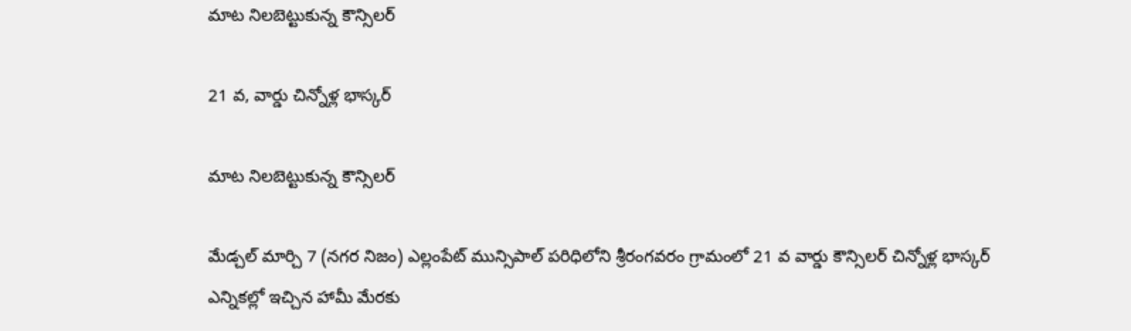మాట నిలబెట్టుకున్న కౌన్సిలర్

21 వ, వార్డు చిన్నోళ్ల భాస్కర్

మాట నిలబెట్టుకున్న కౌన్సిలర్

మేడ్చల్ మార్చి 7 (నగర నిజం) ఎల్లంపేట్ మున్సిపాల్ పరిధిలోని శ్రీరంగవరం గ్రామంలో 21 వ వార్డు కౌన్సిలర్ చిన్నోళ్ల భాస్కర్ ఎన్నికల్లో ఇచ్చిన హామీ మేరకు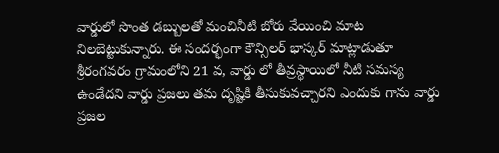వార్డులో సొంత డబ్బులతో మంచినీటి బోరు వేయించి మాట నిలబెట్టుకున్నారు. ఈ సందర్భంగా కౌన్సిలర్ భాస్కర్ మాట్లాడుతూ శ్రీరంగవరం గ్రామంలోని 21 వ, వార్డు లో తీవ్రస్థాయిలో నీటి సమస్య ఉండేదని వార్డు ప్రజలు తమ దృష్టికి తీసుకువచ్చారని ఎందుకు గాను వార్డు ప్రజల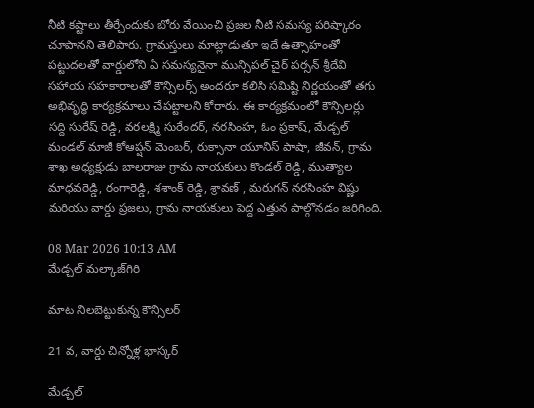నీటి కష్టాలు తీర్చేందుకు బోరు వేయించి ప్రజల నీటి సమస్య పరిష్కారం చూపానని తెలిపారు. గ్రామస్తులు మాట్లాడుతూ ఇదే ఉత్సాహంతో పట్టుదలతో వార్డులోని ఏ సమస్యనైనా మున్సిపల్ చైర్ పర్సన్ శ్రీదేవి సహాయ సహకారాలతో కౌన్సిలర్స్ అందరూ కలిసి సమిష్టి నిర్ణయంతో తగు అభివృద్ధి కార్యక్రమాలు చేపట్టాలని కోరారు. ఈ కార్యక్రమంలో కౌన్సిలర్లు సద్ది సురేష్ రెడ్డి, వరలక్ష్మి సురేందర్, నరసింహ, ఓం ప్రకాష్, మేడ్చల్ మండల్ మాజీ కోఆప్షన్ మెంబర్, రుక్సానా యూనిస్ పాషా, జీవన్, గ్రామ శాఖ అధ్యక్షుడు బాలరాజు గ్రామ నాయకులు కొండల్ రెడ్డి, ముత్యాల మాధవరెడ్డి, రంగారెడ్డి, శశాంక్ రెడ్డి, శ్రావణ్ , మరుగన్ నరసింహ విష్ణు మరియు వార్డు ప్రజలు, గ్రామ నాయకులు పెద్ద ఎత్తున పాల్గొనడం జరిగింది.

08 Mar 2026 10:13 AM
మేడ్చల్ మల్కాజ్‌గిరి

మాట నిలబెట్టుకున్న కౌన్సిలర్

21 వ, వార్డు చిన్నోళ్ల భాస్కర్

మేడ్చల్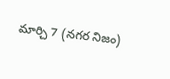మార్చి 7 (నగర నిజం)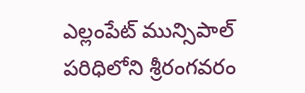ఎల్లంపేట్ మున్సిపాల్ పరిధిలోని శ్రీరంగవరం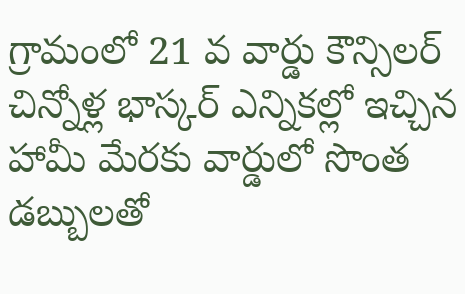గ్రామంలో 21 వ వార్డు కౌన్సిలర్ చిన్నోళ్ల భాస్కర్ ఎన్నికల్లో ఇచ్చిన హామీ మేరకు వార్డులో సొంత డబ్బులతో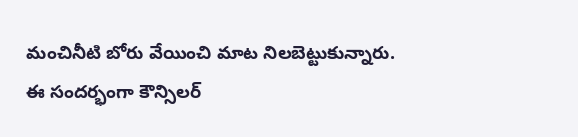మంచినీటి బోరు వేయించి మాట నిలబెట్టుకున్నారు. ఈ సందర్భంగా కౌన్సిలర్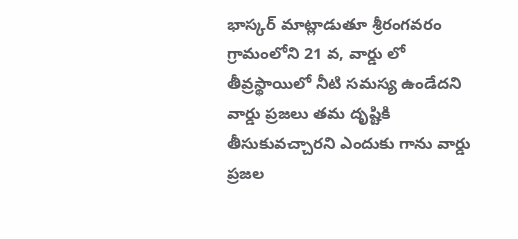భాస్కర్ మాట్లాడుతూ శ్రీరంగవరం గ్రామంలోని 21 వ, వార్డు లో తీవ్రస్థాయిలో నీటి సమస్య ఉండేదని వార్డు ప్రజలు తమ దృష్టికి తీసుకువచ్చారని ఎందుకు గాను వార్డు ప్రజల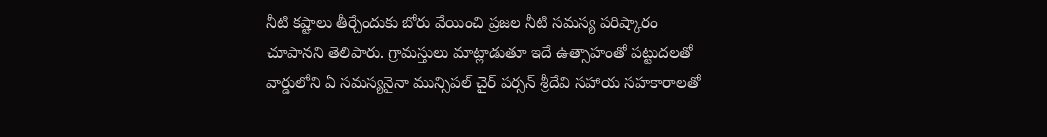నీటి కష్టాలు తీర్చేందుకు బోరు వేయించి ప్రజల నీటి సమస్య పరిష్కారం చూపానని తెలిపారు. గ్రామస్తులు మాట్లాడుతూ ఇదే ఉత్సాహంతో పట్టుదలతో వార్డులోని ఏ సమస్యనైనా మున్సిపల్ చైర్ పర్సన్ శ్రీదేవి సహాయ సహకారాలతో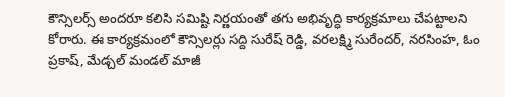కౌన్సిలర్స్ అందరూ కలిసి సమిష్టి నిర్ణయంతో తగు అభివృద్ధి కార్యక్రమాలు చేపట్టాలని కోరారు. ఈ కార్యక్రమంలో కౌన్సిలర్లు సద్ది సురేష్ రెడ్డి, వరలక్ష్మి సురేందర్, నరసింహ, ఓం ప్రకాష్, మేడ్చల్ మండల్ మాజీ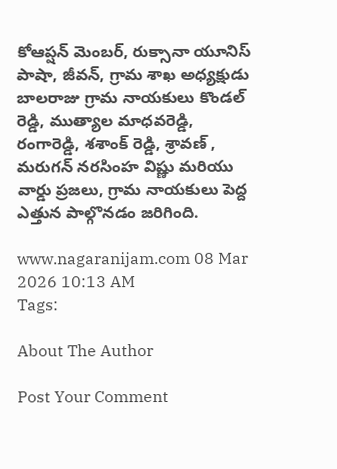కోఆప్షన్ మెంబర్, రుక్సానా యూనిస్ పాషా, జీవన్, గ్రామ శాఖ అధ్యక్షుడు బాలరాజు గ్రామ నాయకులు కొండల్ రెడ్డి, ముత్యాల మాధవరెడ్డి, రంగారెడ్డి, శశాంక్ రెడ్డి, శ్రావణ్ , మరుగన్ నరసింహ విష్ణు మరియు వార్డు ప్రజలు, గ్రామ నాయకులు పెద్ద ఎత్తున పాల్గొనడం జరిగింది.

www.nagaranijam.com 08 Mar 2026 10:13 AM
Tags:

About The Author

Post Your Comment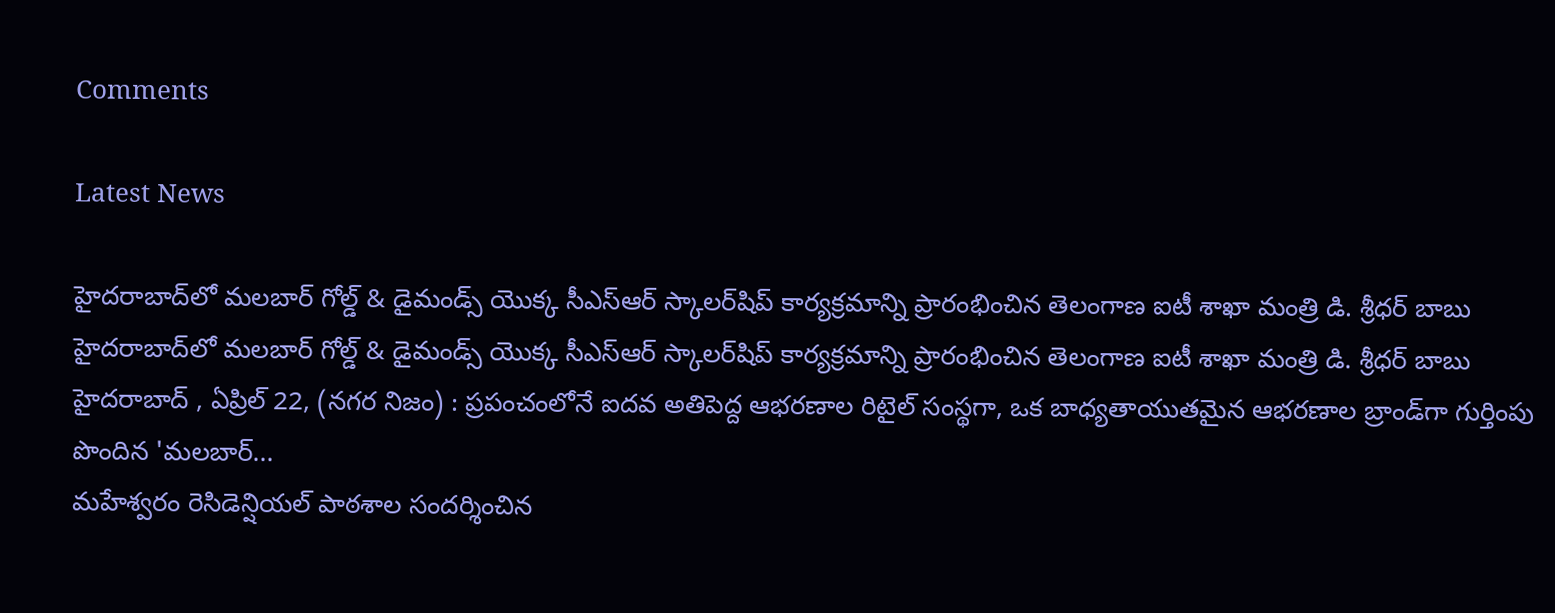Comments

Latest News

హైదరాబాద్‌లో మలబార్ గోల్డ్ & డైమండ్స్ యొక్క సీఎస్ఆర్ స్కాలర్‌షిప్ కార్యక్రమాన్ని ప్రారంభించిన తెలంగాణ ఐటీ శాఖా మంత్రి డి. శ్రీధర్ బాబు హైదరాబాద్‌లో మలబార్ గోల్డ్ & డైమండ్స్ యొక్క సీఎస్ఆర్ స్కాలర్‌షిప్ కార్యక్రమాన్ని ప్రారంభించిన తెలంగాణ ఐటీ శాఖా మంత్రి డి. శ్రీధర్ బాబు
హైదరాబాద్ , ఏప్రిల్ 22, (నగర నిజం) : ప్రపంచంలోనే ఐదవ అతిపెద్ద ఆభరణాల రిటైల్ సంస్థగా, ఒక బాధ్యతాయుతమైన ఆభరణాల బ్రాండ్‌గా గుర్తింపు పొందిన 'మలబార్...
మహేశ్వరం రెసిడెన్షియల్ పాఠశాల సందర్శించిన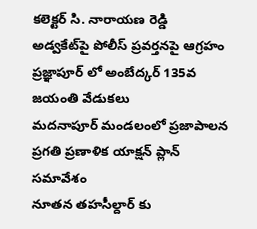కలెక్టర్ సి. నారాయణ రెడ్డి
అడ్వకేట్‌పై పోలీస్ ప్రవర్తనపై ఆగ్రహం
ప్రజ్ఞాపూర్ లో అంబేద్కర్ 135వ జయంతి వేడుకలు
మదనాపూర్ మండలంలో ప్రజాపాలన ప్రగతి ప్రణాళిక యాక్షన్ ప్లాన్ సమావేశం
నూతన తహసీల్దార్ కు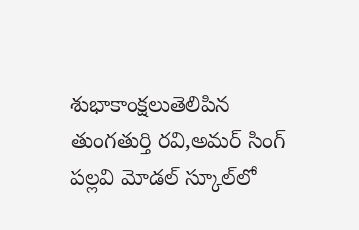శుభాకాంక్షలుతెలిపిన తుంగతుర్తి రవి,అమర్ సింగ్
పల్లవి మోడల్ స్కూల్‌లో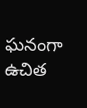ఘనంగా ఉచిత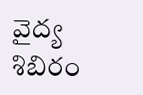వైద్య శిబిరం